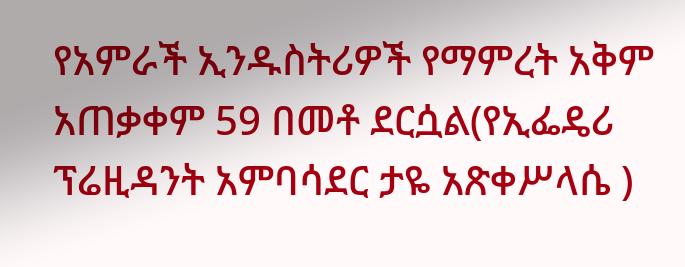የአምራች ኢንዱስትሪዎች የማምረት አቅም አጠቃቀም 59 በመቶ ደርሷል(የኢፌዴሪ ፕሬዚዳንት አምባሳደር ታዬ አጽቀሥላሴ )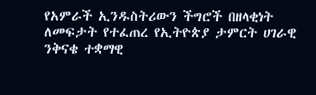የአምራች ኢንዱስትሪውን ችግሮች በዘላቂነት ለመፍታት የተፈጠረ የኢትዮጵያ ታምርት ሀገራዊ ንቅናቄ ተቋማዊ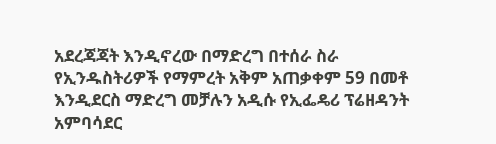አደረጃጃት እንዲኖረው በማድረግ በተሰራ ስራ የኢንዱስትሪዎች የማምረት አቅም አጠቃቀም 59 በመቶ እንዲደርስ ማድረግ መቻሉን አዲሱ የኢፌዴሪ ፕሬዘዳንት አምባሳደር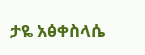ታዬ አፅቀስላሴ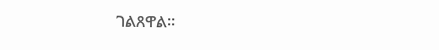ገልጸዋል፡፡